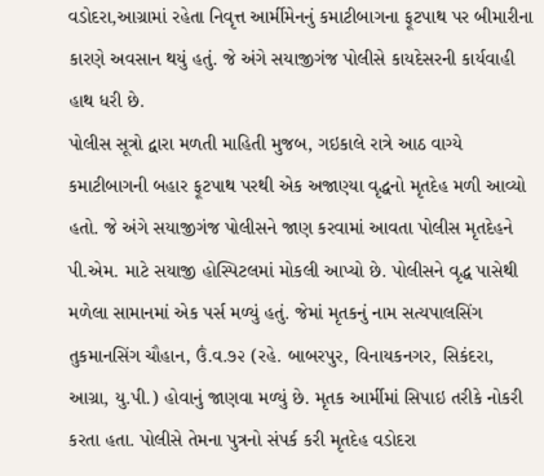વડોદરા,આગ્રામાં રહેતા નિવૃત્ત આર્મીમેનનું કમાટીબાગના ફૂટપાથ પર બીમારીના કારણે અવસાન થયું હતું. જે અંગે સયાજીગંજ પોલીસે કાયદેસરની કાર્યવાહી હાથ ધરી છે.
પોલીસ સૂત્રો દ્વારા મળતી માહિતી મુજબ, ગઇકાલે રાત્રે આઠ વાગ્યે કમાટીબાગની બહાર ફૂટપાથ પરથી એક અજાણ્યા વૃદ્ધનો મૃતદેહ મળી આવ્યો હતો. જે અંગે સયાજીગંજ પોલીસને જાણ કરવામાં આવતા પોલીસ મૃતદેહને પી.એમ. માટે સયાજી હોસ્પિટલમાં મોકલી આપ્યો છે. પોલીસને વૃદ્ધ પાસેથી મળેલા સામાનમાં એક પર્સ મળ્યું હતું. જેમાં મૃતકનું નામ સત્યપાલસિંગ તુકમાનસિંગ ચૌહાન, ઉં.વ.૭૨ (રહે. બાબરપુર, વિનાયકનગર, સિકંદરા, આગ્રા, યુ.પી.) હોવાનું જાણવા મળ્યું છે. મૃતક આર્મીમાં સિપાઇ તરીકે નોકરી કરતા હતા. પોલીસે તેમના પુત્રનો સંપર્ક કરી મૃતદેહ વડોદરા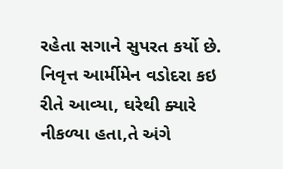રહેતા સગાને સુપરત કર્યો છે. નિવૃત્ત આર્મીમેન વડોદરા કઇ રીતે આવ્યા, ઘરેથી ક્યારે નીકળ્યા હતા,તે અંગે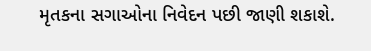મૃતકના સગાઓના નિવેદન પછી જાણી શકાશે.